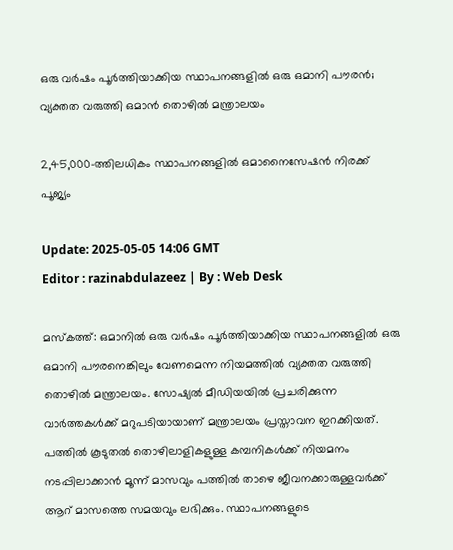ഒരു വർഷം പൂർത്തിയാക്കിയ സ്ഥാപനങ്ങളിൽ ഒരു ഒമാനി പൗരൻ; വ്യക്തത വരുത്തി ഒമാൻ തൊഴിൽ മന്ത്രാലയം

2,45,000-ത്തിലധികം സ്ഥാപനങ്ങളിൽ ഒമാനൈസേഷൻ നിരക്ക് പൂജ്യം

Update: 2025-05-05 14:06 GMT
Editor : razinabdulazeez | By : Web Desk

മസ്കത്ത്: ഒമാനിൽ ഒരു വർഷം പൂർത്തിയാക്കിയ സ്ഥാപനങ്ങളിൽ ഒരു ഒമാനി പൗരനെങ്കിലും വേണമെന്ന നിയമത്തിൽ വ്യക്തത വരുത്തി തൊഴിൽ മന്ത്രാലയം. സോഷ്യൽ മീഡിയയിൽ പ്രചരിക്കുന്ന വാർത്തകൾക്ക് മറുപടിയായാണ് മന്ത്രാലയം പ്രസ്താവന ഇറക്കിയത്. പത്തിൽ കൂടുതൽ തൊഴിലാളികളുള്ള കമ്പനികൾക്ക് നിയമനം നടപ്പിലാക്കാൻ മൂന്ന് മാസവും പത്തിൽ താഴെ ജീവനക്കാരുള്ളവർക്ക് ആറ് മാസത്തെ സമയവും ലഭിക്കും. സ്ഥാപനങ്ങളുടെ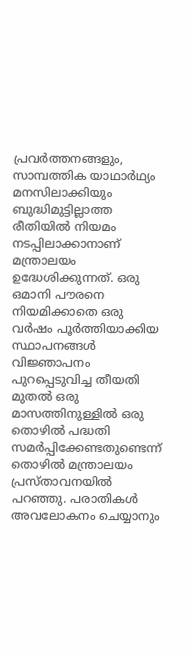പ്രവർത്തനങ്ങളും, സാമ്പത്തിക യാഥാർഥ്യം മനസിലാക്കിയും ബുദ്ധിമുട്ടില്ലാത്ത രീതിയിൽ നിയമം നടപ്പിലാക്കാനാണ് മന്ത്രാലയം ഉദ്ധേശിക്കുന്നത്. ഒരു ഒമാനി പൗരനെ നിയമിക്കാതെ ഒരു വർഷം പൂർത്തിയാക്കിയ സ്ഥാപനങ്ങൾ വിജ്ഞാപനം പുറപ്പെടുവിച്ച തീയതി മുതൽ ഒരു മാസത്തിനുള്ളിൽ ഒരു തൊഴിൽ പദ്ധതി സമർപ്പിക്കേണ്ടതുണ്ടെന്ന് തൊഴിൽ മന്ത്രാലയം പ്രസ്താവനയിൽ പറഞ്ഞു. പരാതികൾ അവലോകനം ചെയ്യാനും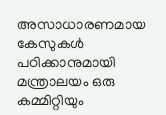അസാധാരണമായ കേസുകൾ പഠിക്കാനുമായി മന്ത്രാലയം ഒരു കമ്മിറ്റിയും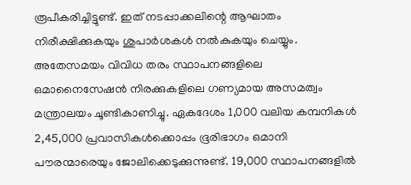രൂപീകരിച്ചിട്ടുണ്ട്. ഇത് നടപ്പാക്കലിന്റെ ആഘാതം നിരീക്ഷിക്കുകയും ശുപാർശകൾ നൽകുകയും ചെയ്യും. അതേസമയം വിവിധ തരം സ്ഥാപനങ്ങളിലെ ഒമാനൈസേഷൻ നിരക്കുകളിലെ ഗണ്യമായ അസമത്വം മന്ത്രാലയം ചൂണ്ടികാണിച്ചു. ഏകദേശം 1,000 വലിയ കമ്പനികൾ 2,45,000 പ്രവാസികൾക്കൊപ്പം ഭൂരിഭാഗം ഒമാനി പൗരന്മാരെയും ജോലിക്കെടുക്കുന്നുണ്ട്. 19,000 സ്ഥാപനങ്ങളിൽ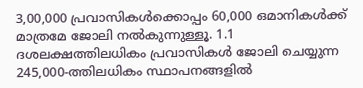3,00,000 പ്രവാസികൾക്കൊപ്പം 60,000 ഒമാനികൾക്ക് മാത്രമേ ജോലി നൽകുന്നുള്ളൂ. 1.1 ദശലക്ഷത്തിലധികം പ്രവാസികൾ ജോലി ചെയ്യുന്ന 245,000-ത്തിലധികം സ്ഥാപനങ്ങളിൽ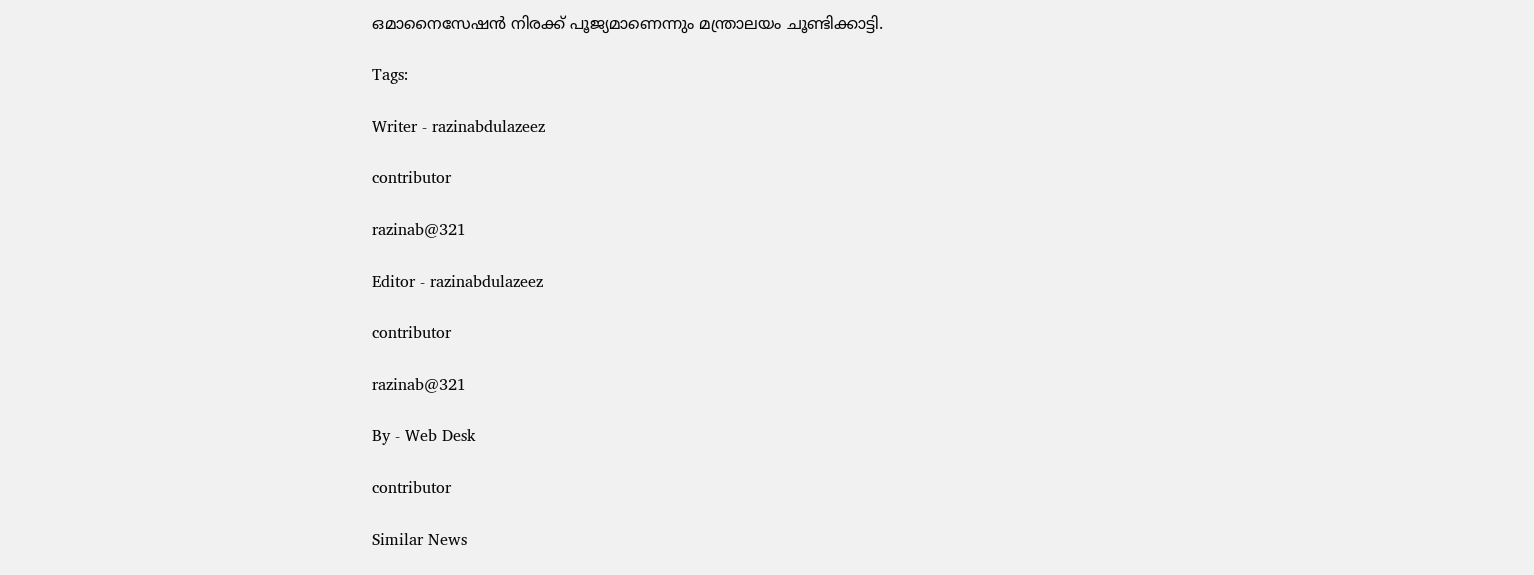ഒമാനൈസേഷൻ നിരക്ക് പൂജ്യമാണെന്നും മന്ത്രാലയം ചൂണ്ടിക്കാട്ടി.

Tags:

Writer - razinabdulazeez

contributor

razinab@321

Editor - razinabdulazeez

contributor

razinab@321

By - Web Desk

contributor

Similar News